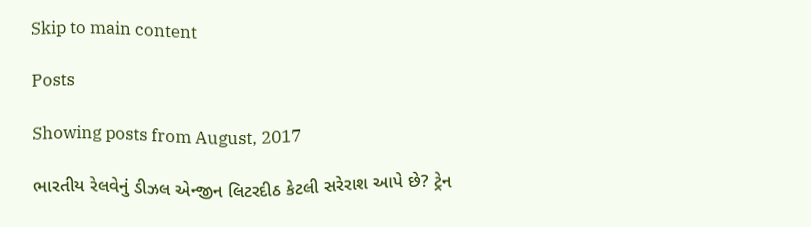Skip to main content

Posts

Showing posts from August, 2017

ભારતીય રેલવેનું ડીઝલ એન્જીન લિટરદીઠ કેટલી સરેરાશ આપે છે? ટ્રેન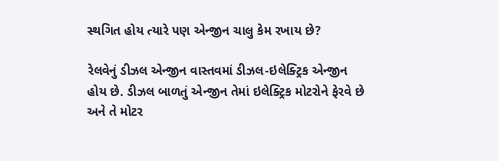સ્થગિત હોય ત્યારે પણ એન્જીન ચાલુ કેમ રખાય છે?

રેલવેનું ડીઝલ એન્જીન વાસ્તવમાં ડીઝલ-ઇલેક્ટ્રિક એન્જીન હોય છે. ડીઝલ બાળતું એન્જીન તેમાં ઇલેક્ટ્રિક મોટરોને ફેરવે છે અને તે મોટર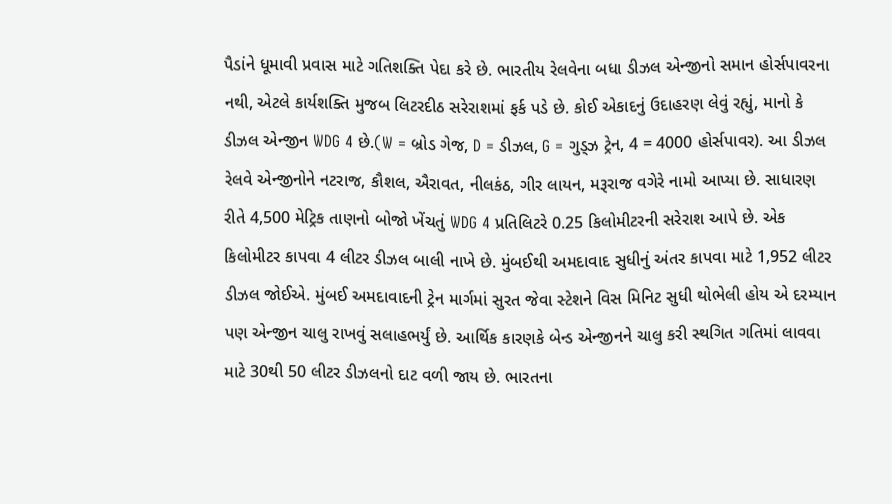પૈડાંને ધૂમાવી પ્રવાસ માટે ગતિશક્તિ પેદા કરે છે. ભારતીય રેલવેના બધા ડીઝલ એન્જીનો સમાન હોર્સપાવરના નથી, એટલે કાર્યશક્તિ મુજબ લિટરદીઠ સરેરાશમાં ફર્ક પડે છે. કોઈ એકાદનું ઉદાહરણ લેવું રહ્યું, માનો કે ડીઝલ એન્જીન WDG 4 છે.(W = બ્રોડ ગેજ, D = ડીઝલ, G = ગુડ્ઝ ટ્રેન, 4 = 4000 હોર્સપાવર). આ ડીઝલ રેલવે એન્જીનોને નટરાજ, કૌશલ, ઐરાવત, નીલકંઠ, ગીર લાયન, મરૂરાજ વગેરે નામો આપ્યા છે. સાધારણ રીતે 4,500 મેટ્રિક તાણનો બોજો ખેંચતું WDG 4 પ્રતિલિટરે 0.25 કિલોમીટરની સરેરાશ આપે છે. એક કિલોમીટર કાપવા 4 લીટર ડીઝલ બાલી નાખે છે. મુંબઈથી અમદાવાદ સુધીનું અંતર કાપવા માટે 1,952 લીટર ડીઝલ જોઈએ. મુંબઈ અમદાવાદની ટ્રેન માર્ગમાં સુરત જેવા સ્ટેશને વિસ મિનિટ સુધી થોભેલી હોય એ દરમ્યાન પણ એન્જીન ચાલુ રાખવું સલાહભર્યું છે. આર્થિક કારણકે બેન્ડ એન્જીનને ચાલુ કરી સ્થગિત ગતિમાં લાવવા માટે 30થી 50 લીટર ડીઝલનો દાટ વળી જાય છે. ભારતના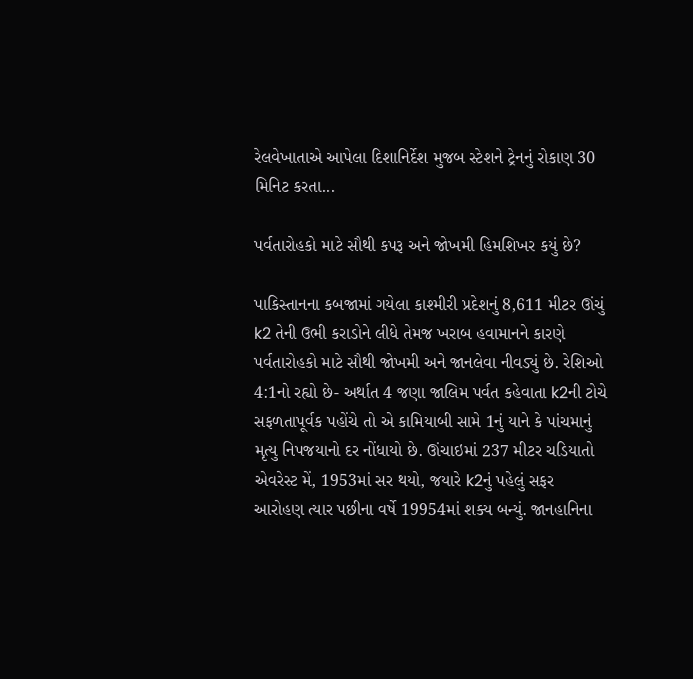રેલવેખાતાએ આપેલા દિશાનિર્દેશ મુજબ સ્ટેશને ટ્રેનનું રોકાણ 30 મિનિટ કરતા...

પર્વતારોહકો માટે સૌથી કપરૂ અને જોખમી હિમશિખર કયું છે?

પાકિસ્તાનના કબજામાં ગયેલા કાશ્મીરી પ્રદેશનું 8,611 મીટર ઊંચું k2 તેની ઉભી કરાડોને લીધે તેમજ ખરાબ હવામાનને કારણે પર્વતારોહકો માટે સૌથી જોખમી અને જાનલેવા નીવડ્યું છે. રેશિઓ 4:1નો રહ્યો છે- અર્થાત 4 જણા જાલિમ પર્વત કહેવાતા k2ની ટોચે સફળતાપૂર્વક પહોંચે તો એ કામિયાબી સામે 1નું યાને કે પાંચમાનું મૃત્યુ નિપજયાનો દર નોંધાયો છે. ઊંચાઇમાં 237 મીટર ચડિયાતો એવરેસ્ટ મેં, 1953માં સર થયો, જયારે k2નું પહેલું સફર આરોહણ ત્યાર પછીના વર્ષે 19954માં શક્ય બન્યું. જાનહાનિના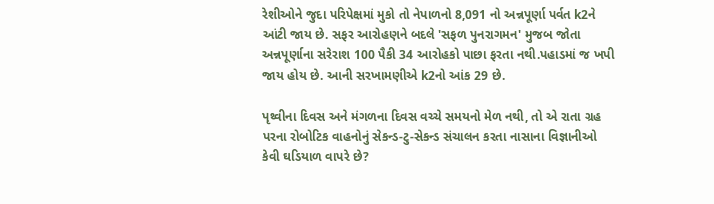રેશીઓને જુદા પરિપેક્ષમાં મુકો તો નેપાળનો 8,091 નો અન્નપૂર્ણા પર્વત k2ને આંટી જાય છે. સફર આરોહણને બદલે 'સફળ પુનરાગમન' મુજબ જોતા અન્નપૂર્ણાના સરેરાશ 100 પૈકી 34 આરોહકો પાછા ફરતા નથી.પહાડમાં જ ખપી જાય હોય છે. આની સરખામણીએ k2નો આંક 29 છે.

પૃથ્વીના દિવસ અને મંગળના દિવસ વચ્ચે સમયનો મેળ નથી, તો એ રાતા ગ્રહ પરના રોબોટિક વાહનોનું સેકન્ડ-ટુ-સેકન્ડ સંચાલન કરતા નાસાના વિજ્ઞાનીઓ કેવી ઘડિયાળ વાપરે છે?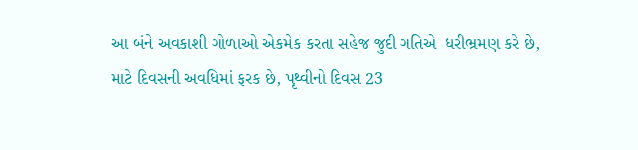આ બંને અવકાશી ગોળાઓ એકમેક કરતા સહેજ જુદી ગતિએ  ધરીભ્રમણ કરે છે, માટે દિવસની અવધિમાં ફરક છે, પૃથ્વીનો દિવસ 23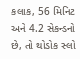કલાક, 56 મિનિટ અને 4.2 સેકન્ડનો છે, તો થોડોક સ્લો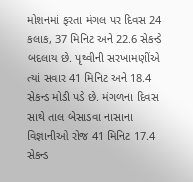મોશનમાં ફરતા મંગલ પર દિવસ 24 કલાક, 37 મિનિટ અને 22.6 સેકન્ડે બદલાય છે. પૃથ્વીની સરખામણીંએ ત્યાં સવાર 41 મિનિટ અને 18.4 સેકન્ડ મોડી પડે છે. મંગળના દિવસ સાથે તાલ બેસાડવા નાસાના વિજ્ઞાનીઓ રોજ 41 મિનિટ 17.4 સેકન્ડ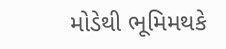મોડેથી ભૂમિમથકે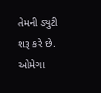તેમની ડ્યુટી શરૂ કરે છે. ઓમેગા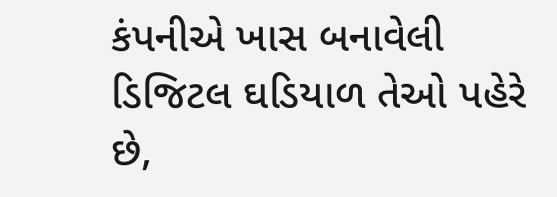કંપનીએ ખાસ બનાવેલી ડિજિટલ ઘડિયાળ તેઓ પહેરે છે,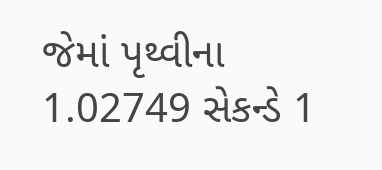જેમાં પૃથ્વીના 1.02749 સેકન્ડે 1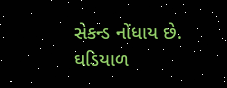સેકન્ડ નોંધાય છે. ઘડિયાળ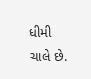ધીમી ચાલે છે.